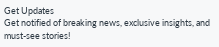Get Updates
Get notified of breaking news, exclusive insights, and must-see stories!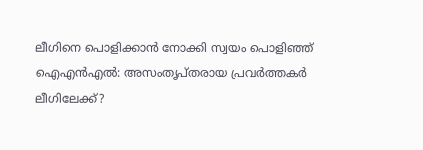ലീഗിനെ പൊളിക്കാന്‍ നോക്കി സ്വയം പൊളിഞ്ഞ് ഐഎന്‍എല്‍: അസംതൃപ്തരായ പ്രവര്‍ത്തകര്‍ ലീഗിലേക്ക്?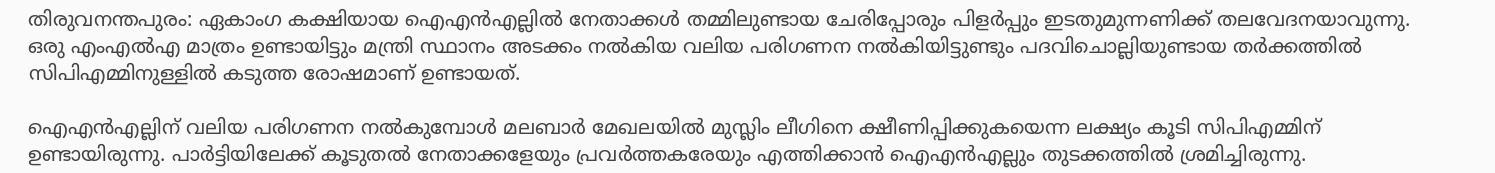തിരുവനന്തപുരം: ഏകാംഗ കക്ഷിയായ ഐഎന്‍എല്ലില്‍ നേതാക്കള്‍ തമ്മിലുണ്ടായ ചേരിപ്പോരും പിളര്‍പ്പും ഇടതുമുന്നണിക്ക് തലവേദനയാവുന്നു. ഒരു എംഎല്‍എ മാത്രം ഉണ്ടായിട്ടും മന്ത്രി സ്ഥാനം അടക്കം നല്‍കിയ വലിയ പരിഗണന നല്‍കിയിട്ടുണ്ടും പദവിചൊല്ലിയുണ്ടായ തര്‍ക്കത്തില്‍ സിപിഎമ്മിനുള്ളില്‍ കടുത്ത രോഷമാണ് ഉണ്ടായത്.

ഐഎന്‍എല്ലിന് വലിയ പരിഗണന നല്‍കുമ്പോള്‍ മലബാര്‍ മേഖലയില്‍ മുസ്ലിം ലീഗിനെ ക്ഷീണിപ്പിക്കുകയെന്ന ലക്ഷ്യം കൂടി സിപിഎമ്മിന് ഉണ്ടായിരുന്നു. പാര്‍ട്ടിയിലേക്ക് കൂടുതല്‍ നേതാക്കളേയും പ്രവര്‍ത്തകരേയും എത്തിക്കാന്‍ ഐഎന്‍എല്ലും തുടക്കത്തില്‍ ശ്രമിച്ചിരുന്നു.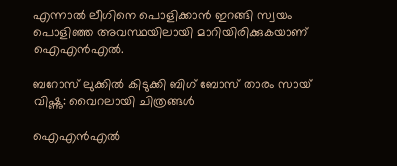എന്നാല്‍ ലീഗിനെ പൊളിക്കാന്‍ ഇറങ്ങി സ്വയം പൊളിഞ്ഞ അവസ്ഥയിലായി മാറിയിരിക്കുകയാണ് ഐഎന്‍എല്‍.

ബറോസ് ലുക്കില്‍ കിടുക്കി ബിഗ് ബോസ് താരം സായ് വിഷ്ണു: വൈറലായി ചിത്രങ്ങള്‍

ഐഎന്‍എല്‍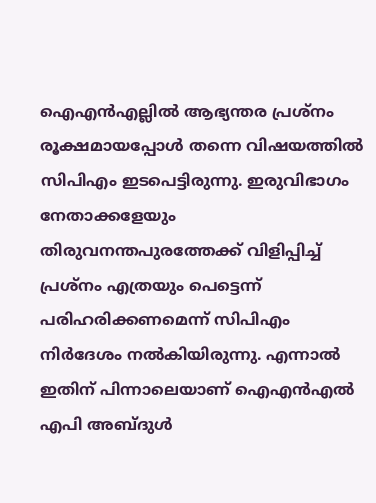ഐഎന്‍എല്ലില്‍ ആഭ്യന്തര പ്രശ്നം രൂക്ഷമായപ്പോള്‍ തന്നെ വിഷയത്തില്‍ സിപിഎം ഇടപെട്ടിരുന്നു. ഇരുവിഭാഗം നേതാക്കളേയും തിരുവനന്തപുരത്തേക്ക് വിളിപ്പിച്ച് പ്രശ്നം എത്രയും പെട്ടെന്ന് പരിഹരിക്കണമെന്ന് സിപിഎം നിര്‍ദേശം നല്‍കിയിരുന്നു. എന്നാല്‍ ഇതിന് പിന്നാലെയാണ് ഐഎന്‍എല്‍ എപി അബ്ദുള്‍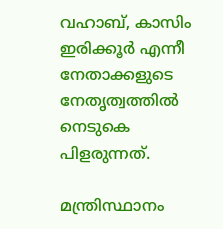വഹാബ്, കാസിം ഇരിക്കൂര്‍ എന്നീ നേതാക്കളുടെ നേതൃത്വത്തില്‍ നെടുകെ പിളരുന്നത്.

മന്ത്രിസ്ഥാനം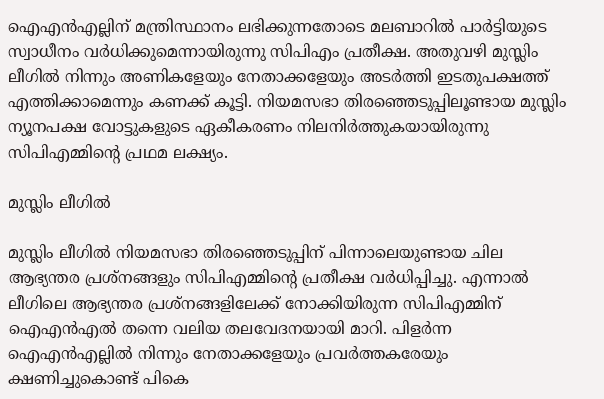ഐഎന്‍എല്ലിന് മന്ത്രിസ്ഥാനം ലഭിക്കുന്നതോടെ മലബാറില്‍ പാര്‍ട്ടിയുടെ സ്വാധീനം വര്‍ധിക്കുമെന്നായിരുന്നു സിപിഎം പ്രതീക്ഷ. അതുവഴി മുസ്ലിം ലീഗില്‍ നിന്നും അണികളേയും നേതാക്കളേയും അടര്‍ത്തി ഇടതുപക്ഷത്ത് എത്തിക്കാമെന്നും കണക്ക് കൂട്ടി. നിയമസഭാ തിരഞ്ഞെടുപ്പിലൂണ്ടായ മുസ്ലിം ന്യൂനപക്ഷ വോട്ടുകളുടെ ഏകീകരണം നിലനിര്‍ത്തുകയായിരുന്നു സിപിഎമ്മിന്‍റെ പ്രഥമ ലക്ഷ്യം.

മുസ്ലിം ലീഗില്‍

മുസ്ലിം ലീഗില്‍ നിയമസഭാ തിരഞ്ഞെടുപ്പിന് പിന്നാലെയുണ്ടായ ചില ആഭ്യന്തര പ്രശ്നങ്ങളും സിപിഎമ്മിന്‍റെ പ്രതീക്ഷ വര്‍ധിപ്പിച്ചു. എന്നാല്‍ ലീഗിലെ ആഭ്യന്തര പ്രശ്നങ്ങളിലേക്ക് നോക്കിയിരുന്ന സിപിഎമ്മിന് ഐഎന്‍എല്‍ തന്നെ വലിയ തലവേദനയായി മാറി. പിളര്‍ന്ന ഐഎന്‍എല്ലില്‍ നിന്നും നേതാക്കളേയും പ്രവര്‍ത്തകരേയും ക്ഷണിച്ചുകൊണ്ട് പികെ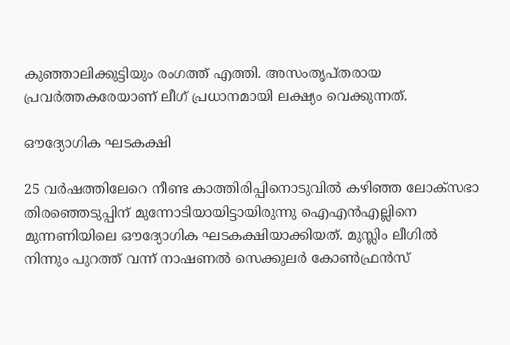കുഞ്ഞാലിക്കുട്ടിയും രംഗത്ത് എത്തി. അസംതൃപ്തരായ പ്രവര്‍ത്തകരേയാണ് ലീഗ് പ്രധാനമായി ലക്ഷ്യം വെക്കുന്നത്.

ഔദ്യോഗിക ഘടകക്ഷി

25 വര്‍ഷത്തിലേറെ നീണ്ട കാത്തിരിപ്പിനൊടുവില്‍ കഴിഞ്ഞ ലോക്സഭാ തിരഞ്ഞെടുപ്പിന് മുന്നോടിയായിട്ടായിരുന്നു ഐഎന്‍എല്ലിനെ മുന്നണിയിലെ ഔദ്യോഗിക ഘടകക്ഷിയാക്കിയത്. മുസ്ലിം ലീഗില്‍ നിന്നും പുറത്ത് വന്ന് നാഷണല്‍ സെക്കുലര്‍ കോണ്‍ഫ്രന്‍സ്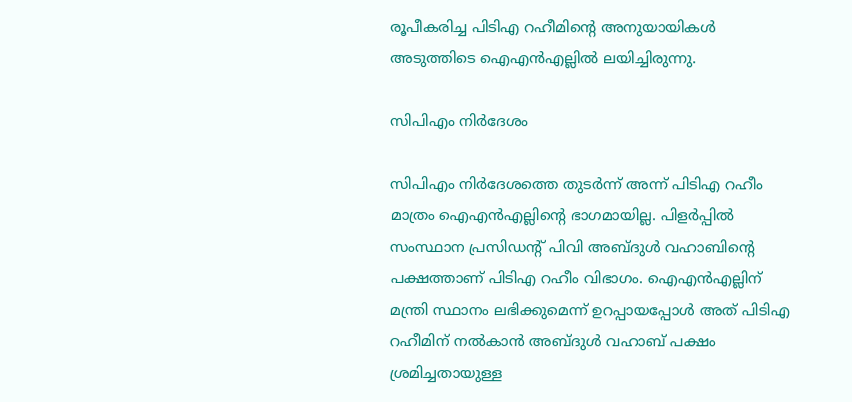രൂപീകരിച്ച പിടിഎ റഹീമിന്റെ അനുയായികള്‍ അടുത്തിടെ ഐഎന്‍എല്ലില്‍ ലയിച്ചിരുന്നു.

സിപിഎം നിര്‍ദേശം

സിപിഎം നിര്‍ദേശത്തെ തുടര്‍ന്ന് അന്ന് പിടിഎ റഹീം മാത്രം ഐഎന്‍എല്ലിന്‍റെ ഭാഗമായില്ല. പിളര്‍പ്പില്‍ സംസ്ഥാന പ്രസിഡന്‍റ് പിവി അബ്ദുള്‍ വഹാബിന്‍റെ പക്ഷത്താണ് പിടിഎ റഹീം വിഭാഗം. ഐഎന്‍എല്ലിന് മന്ത്രി സ്ഥാനം ലഭിക്കുമെന്ന് ഉറപ്പായപ്പോള്‍ അത് പിടിഎ റഹീമിന് നല്‍കാന്‍ അബ്ദുള്‍ വഹാബ് പക്ഷം ശ്രമിച്ചതായുള്ള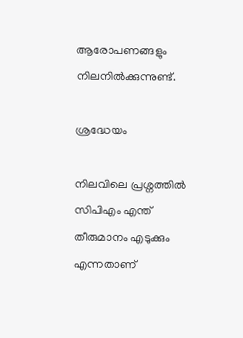ആരോപണങ്ങളും നിലനില്‍ക്കുന്നുണ്ട്.

ശ്രദ്ധേയം

നിലവിലെ പ്രശ്നത്തില്‍ സിപിഎം എന്ത് തീരുമാനം എടുക്കും എന്നതാണ്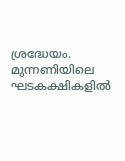ശ്രദ്ധേയം. മുന്നണിയിലെ ഘടകക്ഷികളില്‍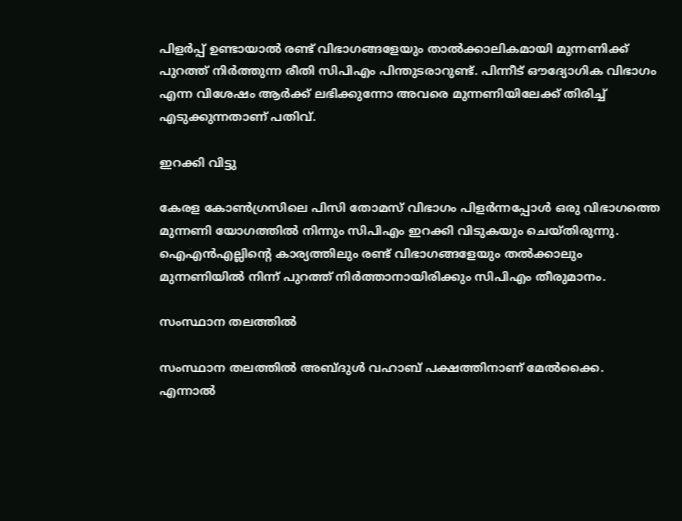പിളര്‍പ്പ് ഉണ്ടായാല്‍ രണ്ട് വിഭാഗങ്ങളേയും താല്‍ക്കാലികമായി മുന്നണിക്ക് പുറത്ത് നിര്‍ത്തുന്ന രീതി സിപിഎം പിന്തുടരാറുണ്ട്. പിന്നീട് ഔദ്യോഗിക വിഭാഗം എന്ന വിശേഷം ആര്‍ക്ക് ലഭിക്കുന്നോ അവരെ മുന്നണിയിലേക്ക് തിരിച്ച് എടുക്കുന്നതാണ് പതിവ്.

ഇറക്കി വിട്ടു

കേരള കോണ്‍ഗ്രസിലെ പിസി തോമസ് വിഭാഗം പിളര്‍ന്നപ്പോള്‍ ഒരു വിഭാഗത്തെ മുന്നണി യോഗത്തില്‍ നിന്നും സിപിഎം ഇറക്കി വിടുകയും ചെയ്തിരുന്നു. ഐഎന്‍എല്ലിന്‍റെ കാര്യത്തിലും രണ്ട് വിഭാഗങ്ങളേയും തല്‍ക്കാലും മുന്നണിയില്‍ നിന്ന് പുറത്ത് നിര്‍ത്താനായിരിക്കും സിപിഎം തീരുമാനം.

സംസ്ഥാന തലത്തില്‍

സംസ്ഥാന തലത്തില്‍ അബ്ദുള്‍ വഹാബ് പക്ഷത്തിനാണ് മേല്‍ക്കൈ. എന്നാല്‍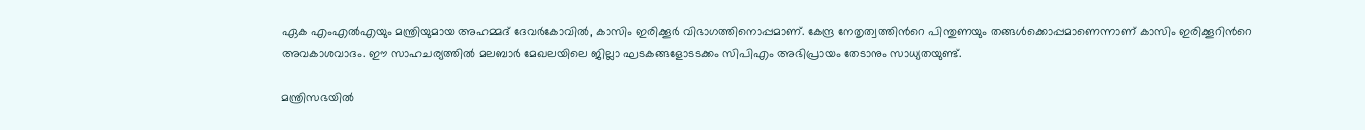ഏക എംഎൽഎയും മന്ത്രിയുമായ അഹമ്മദ് ദേവർകോവിൽ, കാസിം ഇരിക്കൂർ വിഭാഗത്തിനൊപ്പമാണ്. കേന്ദ്ര നേതൃത്വത്തിന്‍റെ പിന്തുണയും തങ്ങള്‍ക്കൊപ്പമാണെന്നാണ് കാസിം ഇരിക്കൂറിന്‍റെ അവകാശവാദം. ഈ സാഹചര്യത്തില്‍ മലബാര്‍ മേഖലയിലെ ജില്ലാ ഘടകങ്ങളോടടക്കം സിപിഎം അഭിപ്രായം തേടാനും സാധ്യതയുണ്ട്.

മന്ത്രിസഭയില്‍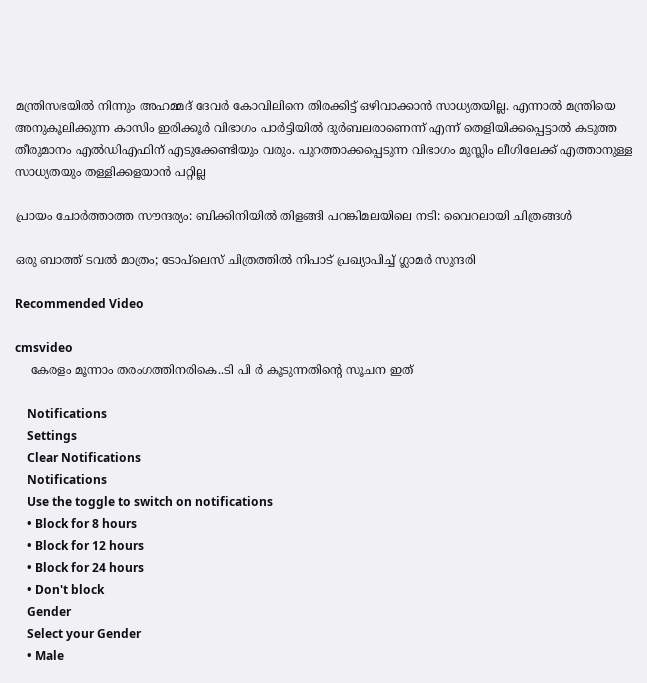മന്ത്രിസഭയില്‍ നിന്നും അഹമ്മദ് ദേവര്‍ കോവിലിനെ തിരക്കിട്ട് ഒഴിവാക്കാന്‍ സാധ്യതയില്ല. എന്നാല്‍ മന്ത്രിയെ അനുകൂലിക്കുന്ന കാസിം ഇരിക്കൂര്‍ വിഭാഗം പാര്‍ട്ടിയില്‍ ദുര്‍ബലരാണെന്ന് എന്ന് തെളിയിക്കപ്പെട്ടാല്‍ കടുത്ത തീരുമാനം എൽഡിഎഫിന് എടുക്കേണ്ടിയും വരും. പുറത്താക്കപ്പെടുന്ന വിഭാഗം മുസ്ലിം ലീഗിലേക്ക് എത്താനുള്ള സാധ്യതയും തള്ളിക്കളയാന്‍ പറ്റില്ല

പ്രായം ചോര്‍ത്താത്ത സൗന്ദര്യം: ബിക്കിനിയില്‍ തിളങ്ങി പറങ്കിമലയിലെ നടി: വൈറലായി ചിത്രങ്ങള്‍

ഒരു ബാത്ത് ടവൽ മാത്രം; ടോപ്‌ലെസ് ചിത്രത്തില്‍ നിപാട് പ്രഖ്യാപിച്ച് ഗ്ലാമര്‍ സുന്ദരി

Recommended Video

cmsvideo
    കേരളം മൂന്നാം തരംഗത്തിനരികെ..ടി പി ർ കൂടുന്നതിന്റെ സൂചന ഇത്

    Notifications
    Settings
    Clear Notifications
    Notifications
    Use the toggle to switch on notifications
    • Block for 8 hours
    • Block for 12 hours
    • Block for 24 hours
    • Don't block
    Gender
    Select your Gender
    • Male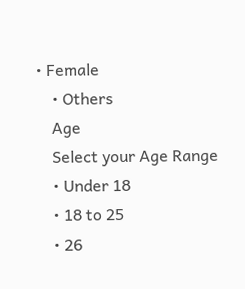• Female
    • Others
    Age
    Select your Age Range
    • Under 18
    • 18 to 25
    • 26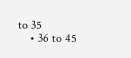to 35
    • 36 to 45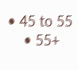• 45 to 55
    • 55+